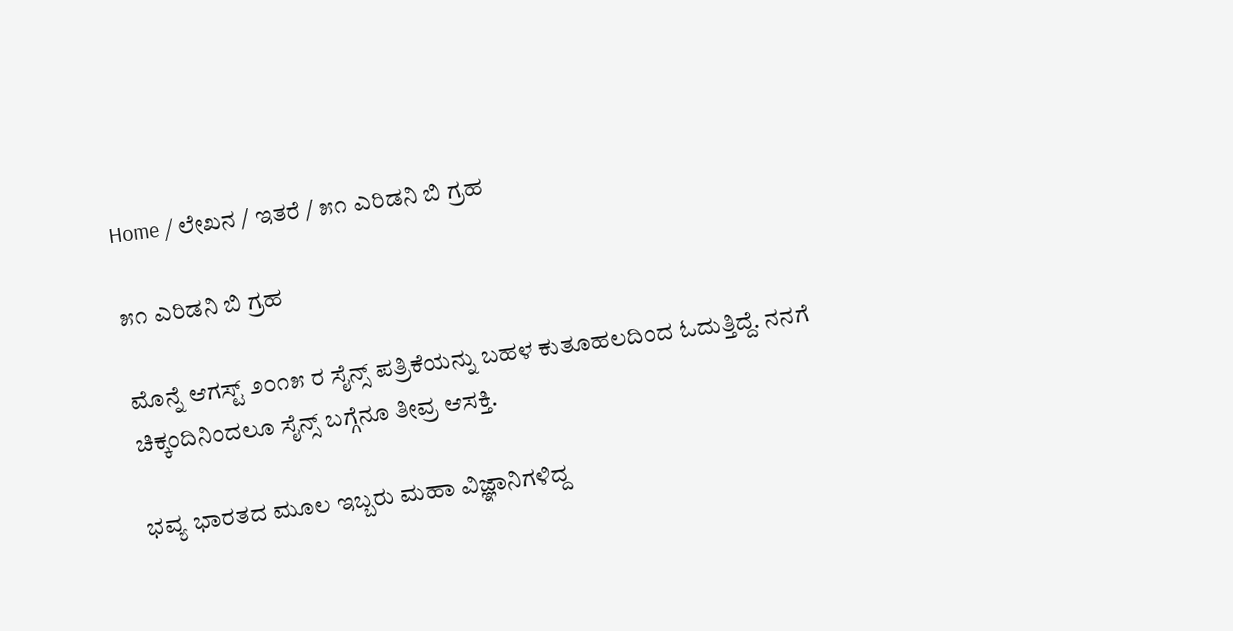Home / ಲೇಖನ / ಇತರೆ / ೫೧ ಎರಿಡನಿ ಬಿ ಗ್ರಹ

೫೧ ಎರಿಡನಿ ಬಿ ಗ್ರಹ

ಮೊನ್ನೆ ಆಗಸ್ಟ್ ೨೦೧೫ ರ ಸೈನ್ಸ್ ಪತ್ರಿಕೆಯನ್ನು ಬಹಳ ಕುತೂಹಲದಿಂದ ಓದುತ್ತಿದ್ದೆ. ನನಗೆ ಚಿಕ್ಕಂದಿನಿಂದಲೂ ಸೈನ್ಸ್ ಬಗ್ಗೆನೂ ತೀವ್ರ ಆಸಕ್ತಿ.

ಭವ್ಯ ಭಾರತದ ಮೂಲ ಇಬ್ಬರು ಮಹಾ ವಿಜ್ಞಾನಿಗಳಿದ್ದ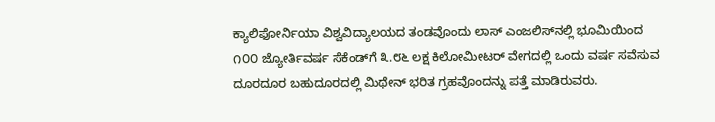ಕ್ಯಾಲಿಫೋರ್ನಿಯಾ ವಿಶ್ವವಿದ್ಯಾಲಯದ ತಂಡವೊಂದು ಲಾಸ್ ಎಂಜಲಿಸ್‌ನಲ್ಲಿ ಭೂಮಿಯಿಂದ ೧೦೦ ಜ್ಯೋರ್ತಿವರ್ಷ ಸೆಕೆಂಡ್‌ಗೆ ೩.೮೬ ಲಕ್ಷ ಕಿಲೋಮೀಟರ್ ವೇಗದಲ್ಲಿ ಒಂದು ವರ್ಷ ಸವೆಸುವ ದೂರದೂರ ಬಹುದೂರದಲ್ಲಿ ಮಿಥೇನ್ ಭರಿತ ಗ್ರಹವೊಂದನ್ನು ಪತ್ತೆ ಮಾಡಿರುವರು.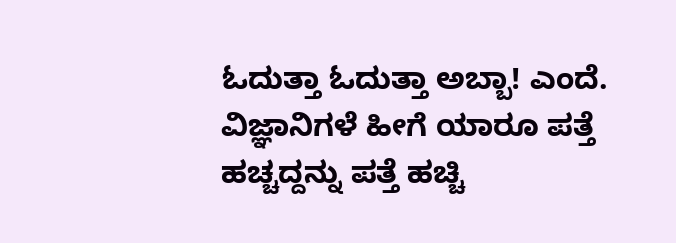ಓದುತ್ತಾ ಓದುತ್ತಾ ಅಬ್ಬಾ! ಎಂದೆ. ವಿಜ್ಞಾನಿಗಳೆ ಹೀಗೆ ಯಾರೂ ಪತ್ತೆ ಹಚ್ಚದ್ದನ್ನು ಪತ್ತೆ ಹಚ್ಚಿ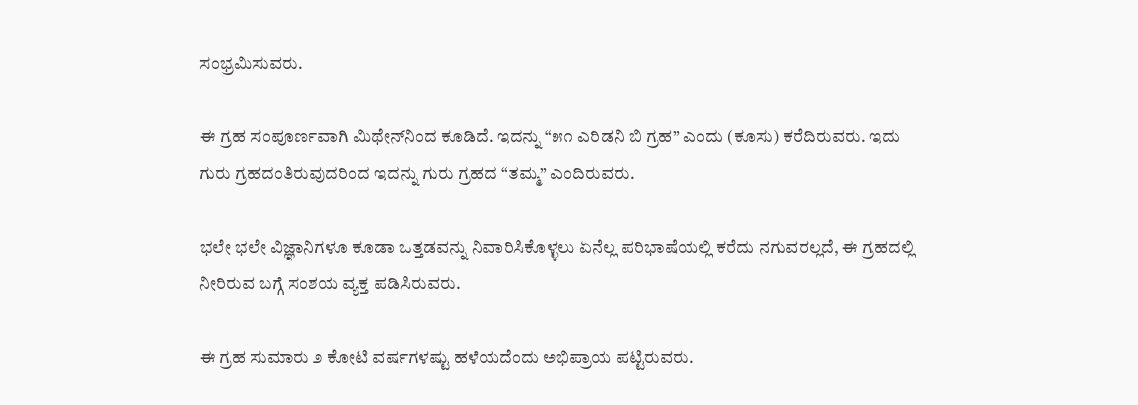ಸಂಭ್ರಮಿಸುವರು.

ಈ ಗ್ರಹ ಸಂಪೂರ್ಣವಾಗಿ ಮಿಥೇನ್‌ನಿಂದ ಕೂಡಿದೆ. ಇದನ್ನು “೫೧ ಎರಿಡನಿ ಬಿ ಗ್ರಹ” ಎಂದು (ಕೂಸು) ಕರೆದಿರುವರು. ಇದು ಗುರು ಗ್ರಹದಂತಿರುವುದರಿಂದ ಇದನ್ನು ಗುರು ಗ್ರಹದ “ತಮ್ಮ” ಎಂದಿರುವರು.

ಭಲೇ ಭಲೇ ವಿಜ್ಞಾನಿಗಳೂ ಕೂಡಾ ಒತ್ತಡವನ್ನು ನಿವಾರಿಸಿಕೊಳ್ಳಲು ಏನೆಲ್ಲ ಪರಿಭಾಷೆಯಲ್ಲಿ ಕರೆದು ನಗುವರಲ್ಲದೆ, ಈ ಗ್ರಹದಲ್ಲಿ ನೀರಿರುವ ಬಗ್ಗೆ ಸಂಶಯ ವ್ಯಕ್ತ ಪಡಿಸಿರುವರು.

ಈ ಗ್ರಹ ಸುಮಾರು ೨ ಕೋಟಿ ವರ್ಷಗಳಷ್ಟು ಹಳೆಯದೆಂದು ಅಭಿಪ್ರಾಯ ಪಟ್ಟಿರುವರು.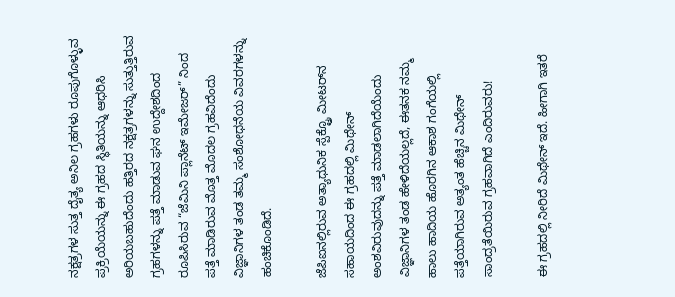ನಕ್ಷತ್ರಗಳ ಸುತ್ತ ದೈತ್ಯ ಅನಿಲ ಗ್ರಹಗಳು ರೂಪುಗೊಳ್ಳುವ ಪ್ರಕ್ರಿಯೆಯನ್ನು ಈ ಗ್ರಹದ ಸ್ಥಿತಿಯನ್ನು ಆಧರಿಸಿ ಅರಿಯಬಹುದೆಂದು ಹತ್ತಿರದ ನಕ್ಷತ್ರಗಳನ್ನು ಸುತ್ತುತ್ತಿರುವ ಗ್ರಹಗಳನ್ನು ಪತ್ತೆ ಮಾಡುವ ಘನ ಉದ್ದೇಶದಿಂದ ರೂಪಿಸಿರುವ “ಜೆಮಿನಿ ಪ್ಲಾನೆಟ್ ಇಮೇಜರ್” ನಿಂದ ಪತ್ತೆ ಮಾಡಿರುವ ಮೊತ್ತ ಮೊದಲ ಗ್ರಹವಿದೆಂದು ವಿಜ್ಞಾನಿಗಳ ತಂಡ ತಮ್ಮ ಸಂಶೋಧನೆಯ ವಿವರಗಳನ್ನು ಹಂಚಿಕೊಂಡಿದೆ.

ಜೆಪಿ‌ಐನಲ್ಲಿರುವ ಅತ್ಯಾಧುನಿಕ ಸ್ಪೆಕ್ಟ್ರೊ ಮೀಟರ್‌ನ ಸಹಾಯದಿಂದ ಈ ಗ್ರಹದಲ್ಲಿ ಮಿಥೇನ್ ಅಂಶವಿರುವುದನ್ನು ಪತ್ತೆ ಮಾಡಲಾಗಿದೆಯೆಂದು ವಿಜ್ಞಾನಿಗಳ ತಂಡ ಹೇಳಿದೆಯಲ್ಲದೆ, ಈತನಕ ನಮ್ಮ ಹಾಲು ಹಾದಿಯ ಹೊರಗಿನ ಆಕಾಶ ಗಂಗೆಯಲ್ಲಿ ಪತ್ತೆಯಾಗಿರುವ ಅತ್ಯಂತ ಹೆಚ್ಚಿನ ಮಿಥೇನ್ ಸಾಂದ್ರತೆಯಿರುವ ಗ್ರಹವಾಗಿದೆ ಎಂದಿರುವರು!

ಈ ಗ್ರಹದಲ್ಲಿ ನೀರಿದೆ ಮಿಥೇನ್ ಇದೆ. ಹೀಗಾಗಿ ಇತರೆ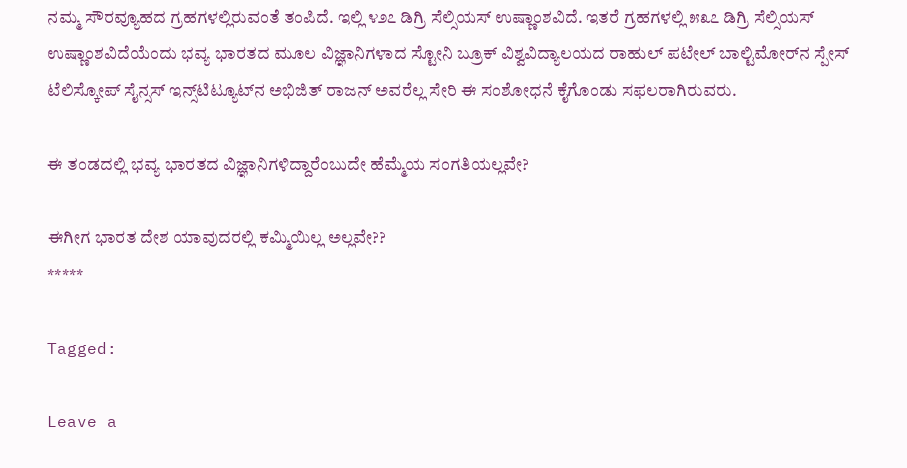ನಮ್ಮ ಸೌರವ್ಯೂಹದ ಗ್ರಹಗಳಲ್ಲಿರುವಂತೆ ತಂಪಿದೆ. ಇಲ್ಲಿ ೪೨೭ ಡಿಗ್ರಿ ಸೆಲ್ಸಿಯಸ್ ಉಷ್ಣಾಂಶವಿದೆ. ಇತರೆ ಗ್ರಹಗಳಲ್ಲಿ ೫೩೭ ಡಿಗ್ರಿ ಸೆಲ್ಸಿಯಸ್ ಉಷ್ಣಾಂಶವಿದೆಯೆಂದು ಭವ್ಯ ಭಾರತದ ಮೂಲ ವಿಜ್ಞಾನಿಗಳಾದ ಸ್ಟೋನಿ ಬ್ರೂಕ್ ವಿಶ್ವವಿದ್ಯಾಲಯದ ರಾಹುಲ್ ಪಟೇಲ್ ಬಾಲ್ಟಿಮೋರ್‌ನ ಸ್ಪೇಸ್ ಟೆಲಿಸ್ಕೋಪ್ ಸೈನ್ಸಸ್ ಇನ್ಸ್‌ಟಿಟ್ಯೂಟ್‌ನ ಅಭಿಜಿತ್‌ ರಾಜನ್‌ ಅವರೆಲ್ಲ ಸೇರಿ ಈ ಸಂಶೋಧನೆ ಕೈಗೊಂಡು ಸಫಲರಾಗಿರುವರು.

ಈ ತಂಡದಲ್ಲಿ ಭವ್ಯ ಭಾರತದ ವಿಜ್ಞಾನಿಗಳಿದ್ದಾರೆಂಬುದೇ ಹೆಮ್ಮೆಯ ಸಂಗತಿಯಲ್ಲವೇ?

ಈಗೀಗ ಭಾರತ ದೇಶ ಯಾವುದರಲ್ಲಿ ಕಮ್ಮಿಯಿಲ್ಲ ಅಲ್ಲವೇ??
*****

Tagged:

Leave a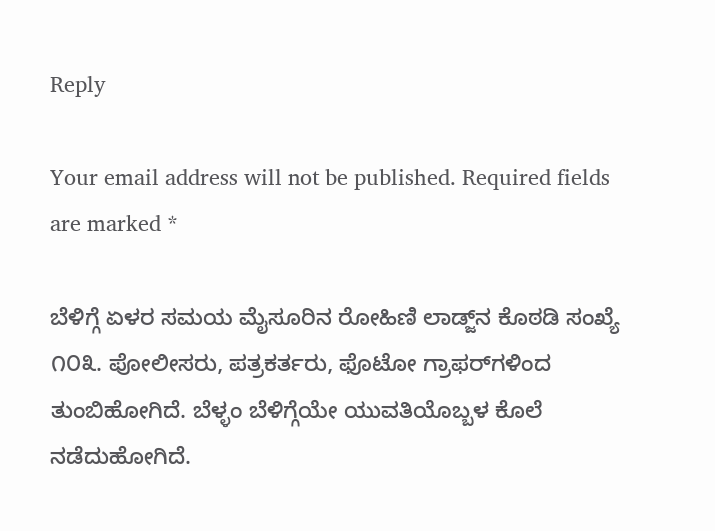Reply

Your email address will not be published. Required fields are marked *

ಬೆಳಿಗ್ಗೆ ಏಳರ ಸಮಯ ಮೈಸೂರಿನ ರೋಹಿಣಿ ಲಾಡ್ಜ್‌ನ ಕೊಠಡಿ ಸಂಖ್ಯೆ ೧೦೩. ಪೋಲೀಸರು, ಪತ್ರಕರ್ತರು, ಫೊಟೋ ಗ್ರಾಫರ್‌ಗಳಿಂದ ತುಂಬಿಹೋಗಿದೆ. ಬೆಳ್ಳಂ ಬೆಳಿಗ್ಗೆಯೇ ಯುವತಿಯೊಬ್ಬಳ ಕೊಲೆ ನಡೆದುಹೋಗಿದೆ.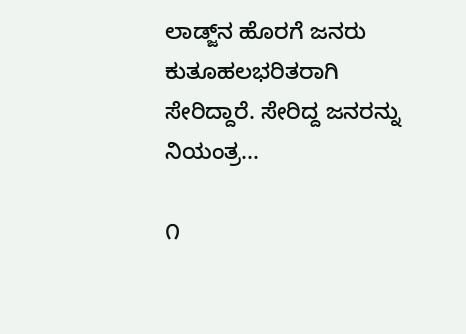ಲಾಡ್ಜ್‌ನ ಹೊರಗೆ ಜನರು ಕುತೂಹಲಭರಿತರಾಗಿ ಸೇರಿದ್ದಾರೆ. ಸೇರಿದ್ದ ಜನರನ್ನು ನಿಯಂತ್ರ...

೧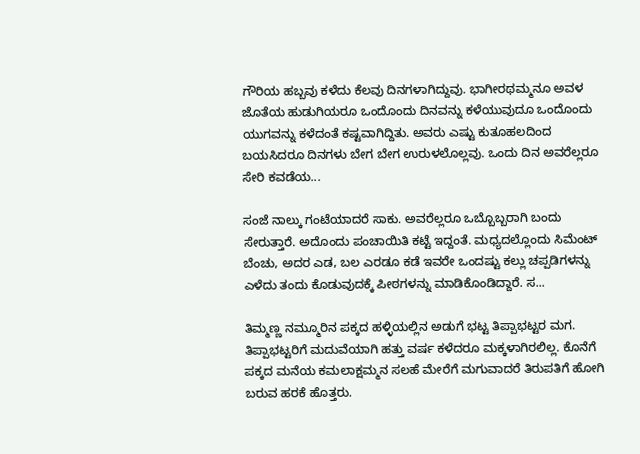ಗೌರಿಯ ಹಬ್ಬವು ಕಳೆದು ಕೆಲವು ದಿನಗಳಾಗಿದ್ದುವು. ಭಾಗೀರಥಮ್ಮನೂ ಅವಳ ಜೊತೆಯ ಹುಡುಗಿಯರೂ ಒಂದೊಂದು ದಿನವನ್ನು ಕಳೆಯುವುದೂ ಒಂದೊಂದು ಯುಗವನ್ನು ಕಳೆದಂತೆ ಕಷ್ಟವಾಗಿದ್ದಿತು. ಅವರು ಎಷ್ಟು ಕುತೂಹಲದಿಂದ ಬಯಸಿದರೂ ದಿನಗಳು ಬೇಗ ಬೇಗ ಉರುಳಲೊಲ್ಲವು. ಒಂದು ದಿನ ಅವರೆಲ್ಲರೂ ಸೇರಿ ಕವಡೆಯ...

ಸಂಜೆ ನಾಲ್ಕು ಗಂಟೆಯಾದರೆ ಸಾಕು. ಅವರೆಲ್ಲರೂ ಒಬ್ಬೊಬ್ಬರಾಗಿ ಬಂದು ಸೇರುತ್ತಾರೆ. ಅದೊಂದು ಪಂಚಾಯಿತಿ ಕಟ್ಟೆ ಇದ್ದಂತೆ. ಮಧ್ಯದಲ್ಲೊಂದು ಸಿಮೆಂಟ್ ಬೆಂಚು, ಅದರ ಎಡ, ಬಲ ಎರಡೂ ಕಡೆ ಇವರೇ ಒಂದಷ್ಟು ಕಲ್ಲು ಚಪ್ಪಡಿಗಳನ್ನು ಎಳೆದು ತಂದು ಕೊಡುವುದಕ್ಕೆ ಪೀಠಗಳನ್ನು ಮಾಡಿಕೊಂಡಿದ್ದಾರೆ. ಸ...

ತಿಮ್ಮಣ್ಣ ನಮ್ಮೂರಿನ ಪಕ್ಕದ ಹಳ್ಳಿಯಲ್ಲಿನ ಅಡುಗೆ ಭಟ್ಟ ತಿಪ್ಪಾಭಟ್ಟರ ಮಗ. ತಿಪ್ಪಾಭಟ್ಟರಿಗೆ ಮದುವೆಯಾಗಿ ಹತ್ತು ವರ್ಷ ಕಳೆದರೂ ಮಕ್ಕಳಾಗಿರಲಿಲ್ಲ. ಕೊನೆಗೆ ಪಕ್ಕದ ಮನೆಯ ಕಮಲಾಕ್ಷಮ್ಮನ ಸಲಹೆ ಮೇರೆಗೆ ಮಗುವಾದರೆ ತಿರುಪತಿಗೆ ಹೋಗಿ ಬರುವ ಹರಕೆ ಹೊತ್ತರು.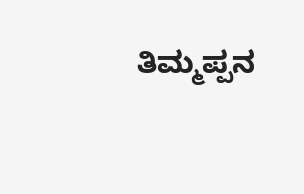ತಿಮ್ಮಪ್ಪನ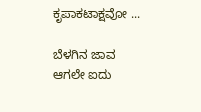ಕೃಪಾಕಟಾಕ್ಷವೋ ...

ಬೆಳಗಿನ ಜಾವ ಆಗಲೇ ಐದು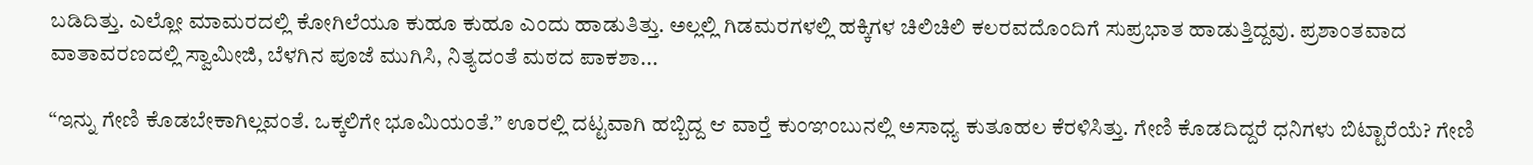ಬಡಿದಿತ್ತು. ಎಲ್ಲೋ ಮಾಮರದಲ್ಲಿ ಕೋಗಿಲೆಯೂ ಕುಹೂ ಕುಹೂ ಎಂದು ಹಾಡುತಿತ್ತು. ಅಲ್ಲಲ್ಲಿ ಗಿಡಮರಗಳಲ್ಲಿ ಹಕ್ಕಿಗಳ ಚಿಲಿಚಿಲಿ ಕಲರವದೊಂದಿಗೆ ಸುಪ್ರಭಾತ ಹಾಡುತ್ತಿದ್ದವು. ಪ್ರಶಾಂತವಾದ ವಾತಾವರಣದಲ್ಲಿ ಸ್ವಾಮೀಜಿ, ಬೆಳಗಿನ ಪೂಜೆ ಮುಗಿಸಿ, ನಿತ್ಯದಂತೆ ಮಠದ ಪಾಕಶಾ...

“ಇನ್ನು ಗೇಣಿ ಕೊಡಬೇಕಾಗಿಲ್ಲವಂತೆ. ಒಕ್ಕಲಿಗೇ ಭೂಮಿಯಂತೆ.” ಊರಲ್ಲಿ ದಟ್ಟವಾಗಿ ಹಬ್ಬಿದ್ದ ಆ ವಾರ್‍ತೆ ಕುಂಞಂಬುನಲ್ಲಿ ಅಸಾಧ್ಯ ಕುತೂಹಲ ಕೆರಳಿಸಿತ್ತು. ಗೇಣಿ ಕೊಡದಿದ್ದರೆ ಧನಿಗಳು ಬಿಟ್ಟಾರೆಯೆ? ಗೇಣಿ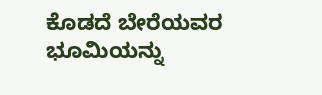ಕೊಡದೆ ಬೇರೆಯವರ ಭೂಮಿಯನ್ನು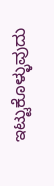ಇಟ್ಟುಕೊಳ್ಳುವುದು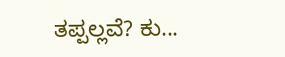ತಪ್ಪಲ್ಲವೆ? ಕು...